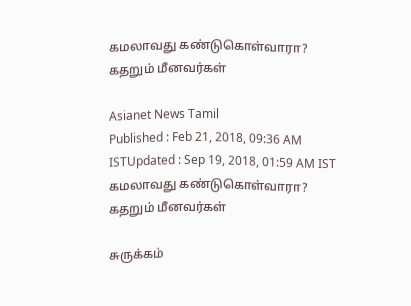கமலாவது கண்டுகொள்வாரா? கதறும் மீனவர்கள்

Asianet News Tamil
Published : Feb 21, 2018, 09:36 AM ISTUpdated : Sep 19, 2018, 01:59 AM IST
கமலாவது கண்டுகொள்வாரா? கதறும் மீனவர்கள்

சுருக்கம்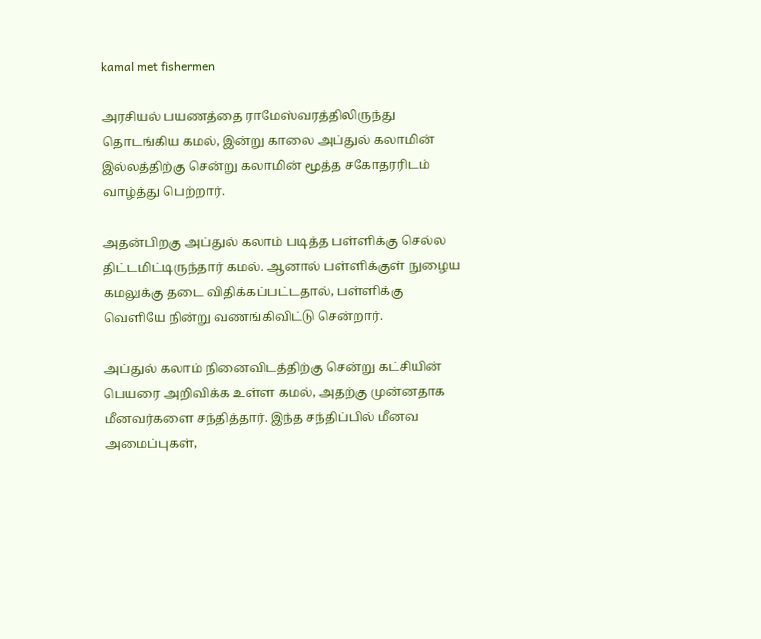kamal met fishermen

அரசியல் பயணத்தை ராமேஸ்வரத்திலிருந்து தொடங்கிய கமல், இன்று காலை அப்துல் கலாமின் இல்லத்திற்கு சென்று கலாமின் மூத்த சகோதரரிடம் வாழ்த்து பெற்றார்.

அதன்பிறகு அப்துல் கலாம் படித்த பள்ளிக்கு செல்ல திட்டமிட்டிருந்தார் கமல். ஆனால் பள்ளிக்குள் நுழைய கமலுக்கு தடை விதிக்கப்பட்டதால், பள்ளிக்கு வெளியே நின்று வணங்கிவிட்டு சென்றார்.

அப்துல் கலாம் நினைவிடத்திற்கு சென்று கட்சியின் பெயரை அறிவிக்க உள்ள கமல், அதற்கு முன்னதாக மீனவர்களை சந்தித்தார். இந்த சந்திப்பில் மீனவ அமைப்புகள்,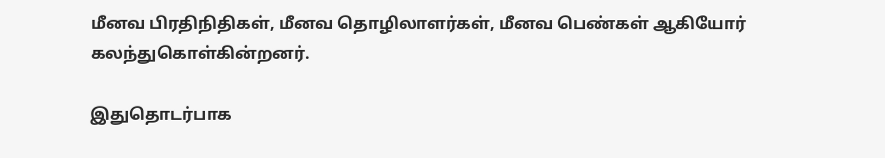மீனவ பிரதிநிதிகள், மீனவ தொழிலாளர்கள், மீனவ பெண்கள் ஆகியோர் கலந்துகொள்கின்றனர்.

இதுதொடர்பாக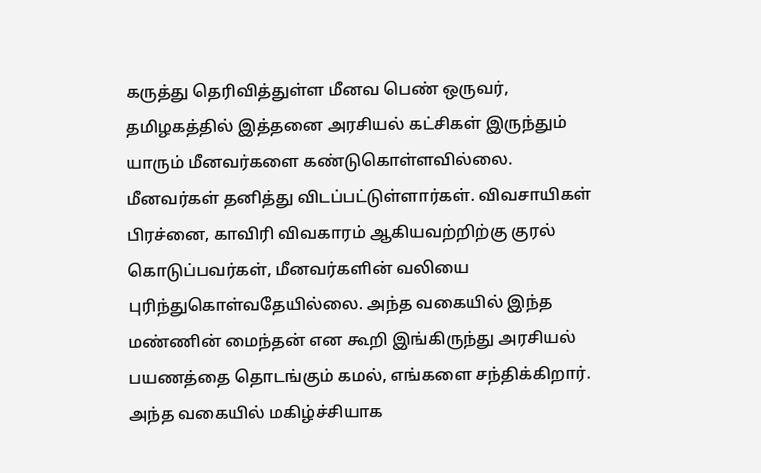கருத்து தெரிவித்துள்ள மீனவ பெண் ஒருவர், தமிழகத்தில் இத்தனை அரசியல் கட்சிகள் இருந்தும் யாரும் மீனவர்களை கண்டுகொள்ளவில்லை. மீனவர்கள் தனித்து விடப்பட்டுள்ளார்கள். விவசாயிகள் பிரச்னை, காவிரி விவகாரம் ஆகியவற்றிற்கு குரல் கொடுப்பவர்கள், மீனவர்களின் வலியை புரிந்துகொள்வதேயில்லை. அந்த வகையில் இந்த மண்ணின் மைந்தன் என கூறி இங்கிருந்து அரசியல் பயணத்தை தொடங்கும் கமல், எங்களை சந்திக்கிறார். அந்த வகையில் மகிழ்ச்சியாக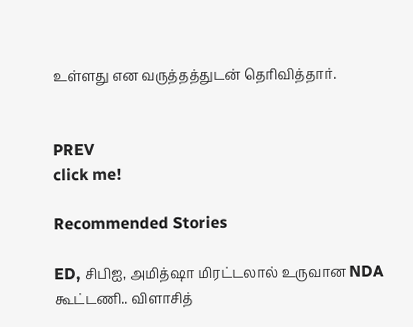உள்ளது என வருத்தத்துடன் தெரிவித்தார்.


PREV
click me!

Recommended Stories

ED, சிபிஐ, அமித்ஷா மிரட்டலால் உருவான NDA கூட்டணி.. விளாசித்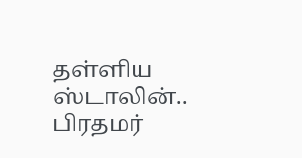தள்ளிய ஸ்டாலின்.. பிரதமர்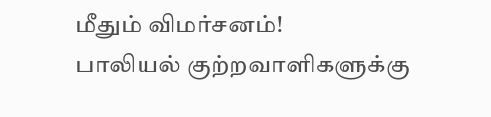மீதும் விமர்சனம்!
பாலியல் குற்றவாளிகளுக்கு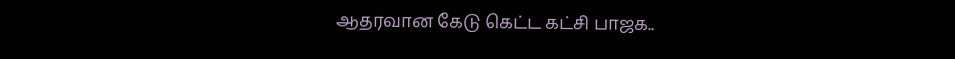ஆதரவான கேடு கெட்ட கட்சி பாஜக..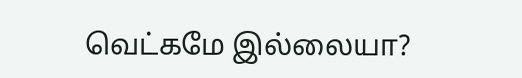வெட்கமே இல்லையா?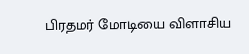பிரதமர் மோடியை விளாசிய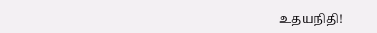உதயநிதி!